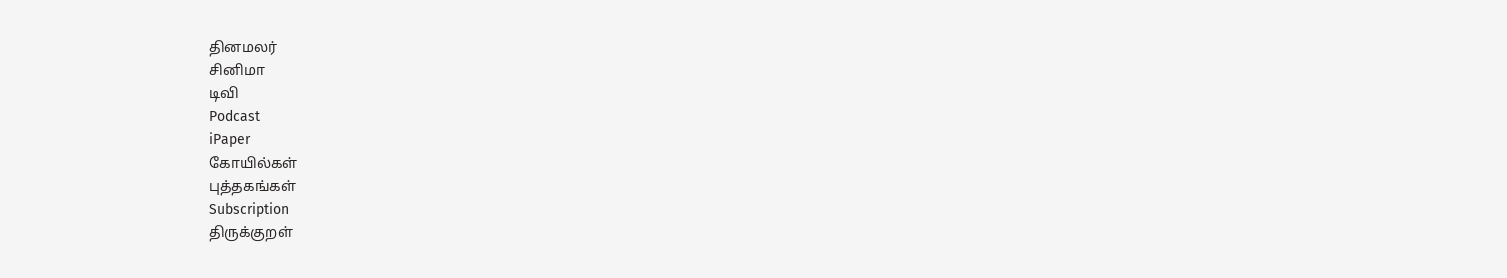தினமலர்
சினிமா
டிவி
Podcast
iPaper
கோயில்கள்
புத்தகங்கள்
Subscription
திருக்குறள்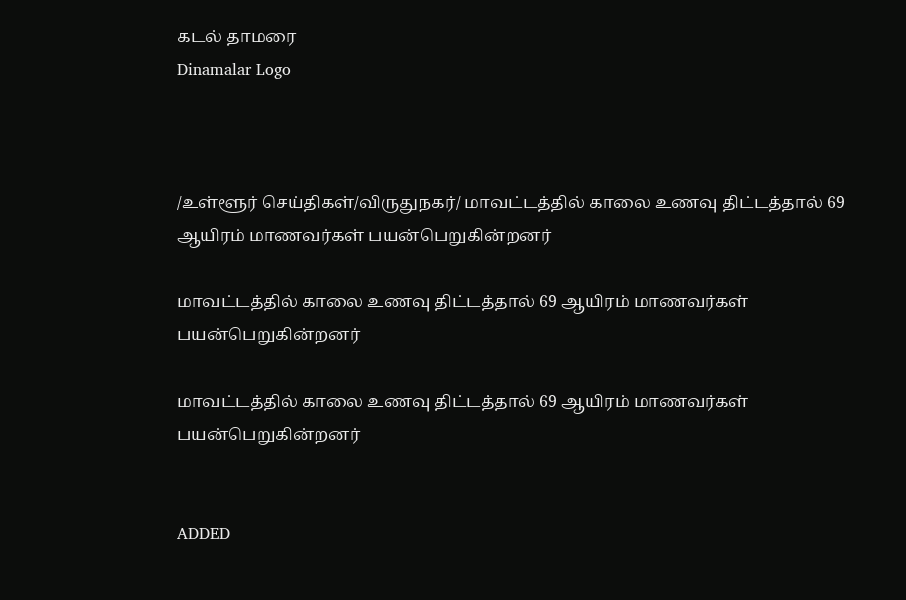கடல் தாமரை
Dinamalar Logo



/உள்ளூர் செய்திகள்/விருதுநகர்/ மாவட்டத்தில் காலை உணவு திட்டத்தால் 69 ஆயிரம் மாணவர்கள் பயன்பெறுகின்றனர்

மாவட்டத்தில் காலை உணவு திட்டத்தால் 69 ஆயிரம் மாணவர்கள் பயன்பெறுகின்றனர்

மாவட்டத்தில் காலை உணவு திட்டத்தால் 69 ஆயிரம் மாணவர்கள் பயன்பெறுகின்றனர்


ADDED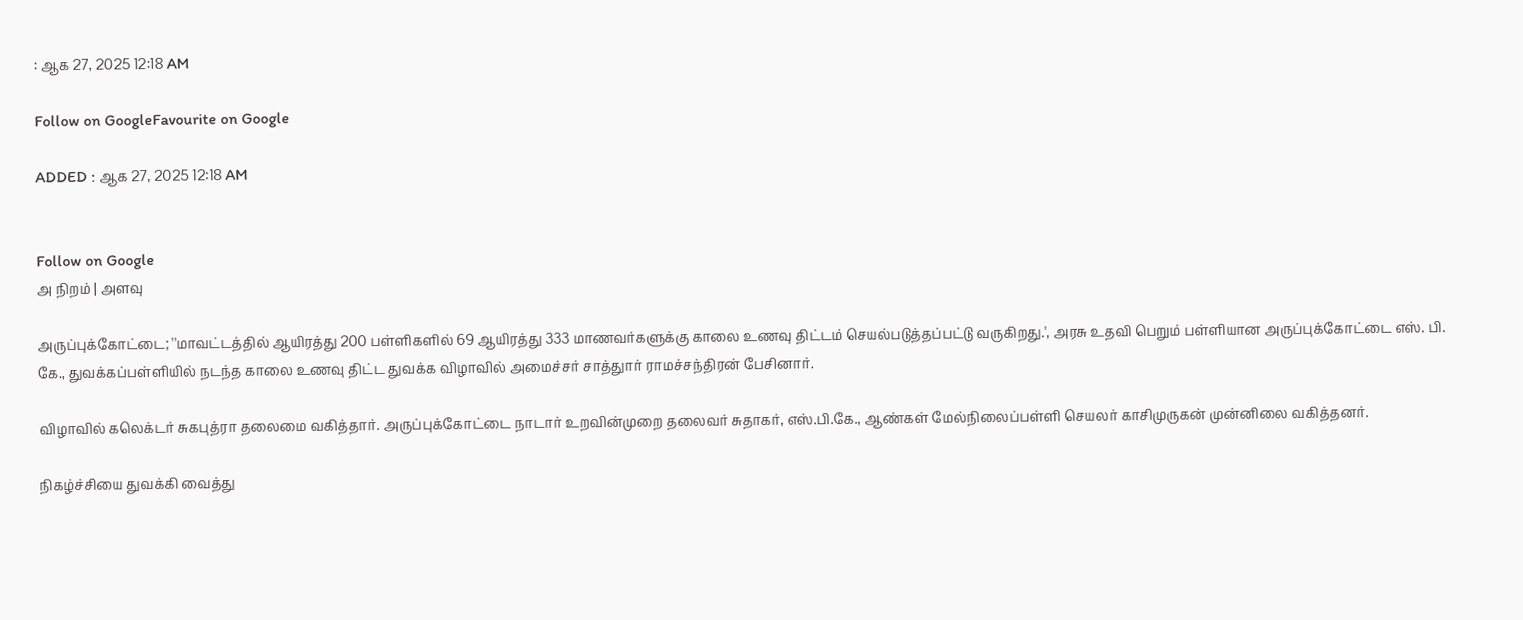: ஆக 27, 2025 12:18 AM

Follow on GoogleFavourite on Google

ADDED : ஆக 27, 2025 12:18 AM


Follow on Google
அ நிறம் | அளவு

அருப்புக்கோட்டை; ''மாவட்டத்தில் ஆயிரத்து 200 பள்ளிகளில் 69 ஆயிரத்து 333 மாணவர்களுக்கு காலை உணவு திட்டம் செயல்படுத்தப்பட்டு வருகிறது.', அரசு உதவி பெறும் பள்ளியான அருப்புக்கோட்டை எஸ். பி. கே., துவக்கப்பள்ளியில் நடந்த காலை உணவு திட்ட துவக்க விழாவில் அமைச்சர் சாத்துார் ராமச்சந்திரன் பேசினார்.

விழாவில் கலெக்டர் சுகபுத்ரா தலைமை வகித்தார். அருப்புக்கோட்டை நாடார் உறவின்முறை தலைவர் சுதாகர், எஸ்.பி.கே., ஆண்கள் மேல்நிலைப்பள்ளி செயலர் காசிமுருகன் முன்னிலை வகித்தனர்.

நிகழ்ச்சியை துவக்கி வைத்து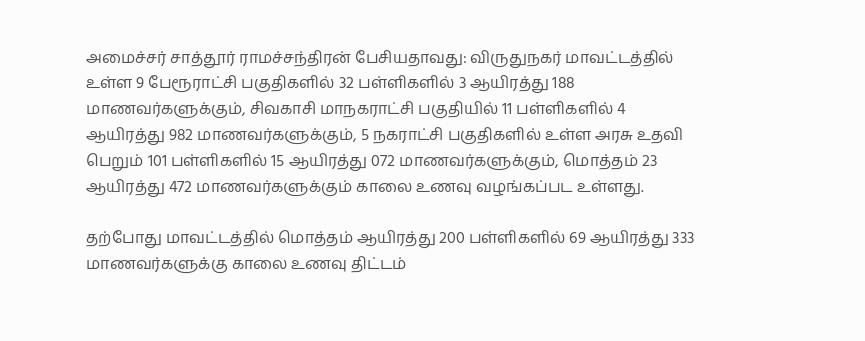அமைச்சர் சாத்தூர் ராமச்சந்திரன் பேசியதாவது: விருதுநகர் மாவட்டத்தில் உள்ள 9 பேரூராட்சி பகுதிகளில் 32 பள்ளிகளில் 3 ஆயிரத்து 188 மாணவர்களுக்கும், சிவகாசி மாநகராட்சி பகுதியில் 11 பள்ளிகளில் 4 ஆயிரத்து 982 மாணவர்களுக்கும், 5 நகராட்சி பகுதிகளில் உள்ள அரசு உதவி பெறும் 101 பள்ளிகளில் 15 ஆயிரத்து 072 மாணவர்களுக்கும், மொத்தம் 23 ஆயிரத்து 472 மாணவர்களுக்கும் காலை உணவு வழங்கப்பட உள்ளது.

தற்போது மாவட்டத்தில் மொத்தம் ஆயிரத்து 200 பள்ளிகளில் 69 ஆயிரத்து 333 மாணவர்களுக்கு காலை உணவு திட்டம்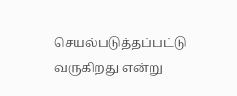செயல்படுத்தப்பட்டு வருகிறது என்று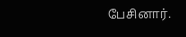பேசினார்.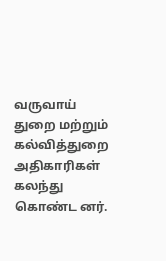வருவாய் துறை மற்றும் கல்வித்துறை அதிகாரிகள் கலந்து கொண்ட னர்.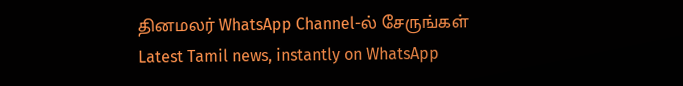தினமலர் WhatsApp Channel-ல் சேருங்கள்
Latest Tamil news, instantly on WhatsApp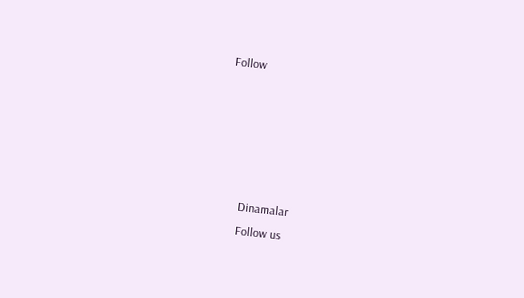Follow





      Dinamalar
      Follow us